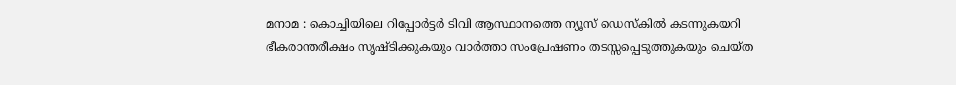മനാമ : കൊച്ചിയിലെ റിപ്പോർട്ടർ ടിവി ആസ്ഥാനത്തെ ന്യൂസ് ഡെസ്കിൽ കടന്നുകയറി ഭീകരാന്തരീക്ഷം സൃഷ്ടിക്കുകയും വാർത്താ സംപ്രേഷണം തടസ്സപ്പെടുത്തുകയും ചെയ്ത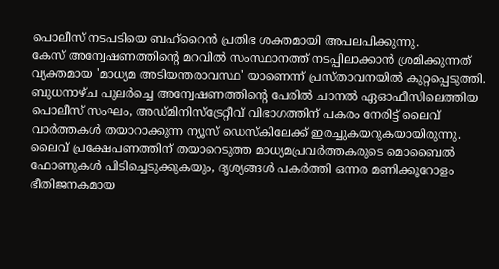പൊലീസ് നടപടിയെ ബഹ്റൈൻ പ്രതിഭ ശക്തമായി അപലപിക്കുന്നു.
കേസ് അന്വേഷണത്തിന്റെ മറവിൽ സംസ്ഥാനത്ത് നടപ്പിലാക്കാൻ ശ്രമിക്കുന്നത് വ്യക്തമായ 'മാധ്യമ അടിയന്തരാവസ്ഥ' യാണെന്ന് പ്രസ്താവനയിൽ കുറ്റപ്പെടുത്തി. ബുധനാഴ്ച പുലർച്ചെ അന്വേഷണത്തിന്റെ പേരിൽ ചാനൽ ഏഓഫീസിലെത്തിയ പൊലീസ് സംഘം, അഡ്മിനിസ്ട്രേറ്റീവ് വിഭാഗത്തിന് പകരം നേരിട്ട് ലൈവ് വാർത്തകൾ തയാറാക്കുന്ന ന്യൂസ് ഡെസ്കിലേക്ക് ഇരച്ചുകയറുകയായിരുന്നു. ലൈവ് പ്രക്ഷേപണത്തിന് തയാറെടുത്ത മാധ്യമപ്രവർത്തകരുടെ മൊബൈൽ ഫോണുകൾ പിടിച്ചെടുക്കുകയും, ദൃശ്യങ്ങൾ പകർത്തി ഒന്നര മണിക്കൂറോളം ഭീതിജനകമായ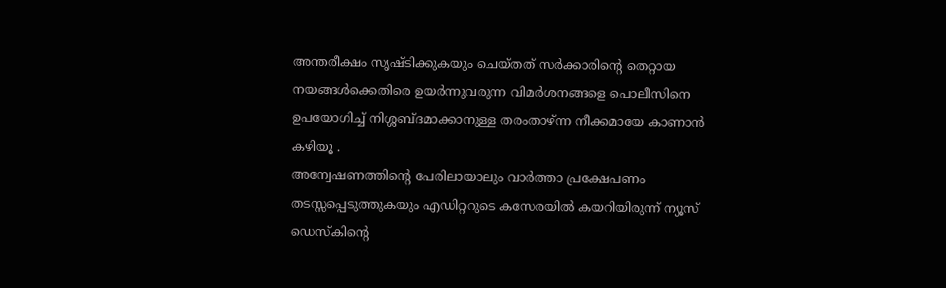അന്തരീക്ഷം സൃഷ്ടിക്കുകയും ചെയ്തത് സർക്കാരിന്റെ തെറ്റായ നയങ്ങൾക്കെതിരെ ഉയർന്നുവരുന്ന വിമർശനങ്ങളെ പൊലീസിനെ ഉപയോഗിച്ച് നിശ്ശബ്ദമാക്കാനുള്ള തരംതാഴ്ന്ന നീക്കമായേ കാണാൻ കഴിയൂ .
അന്വേഷണത്തിന്റെ പേരിലായാലും വാർത്താ പ്രക്ഷേപണം തടസ്സപ്പെടുത്തുകയും എഡിറ്ററുടെ കസേരയിൽ കയറിയിരുന്ന് ന്യൂസ് ഡെസ്കിന്റെ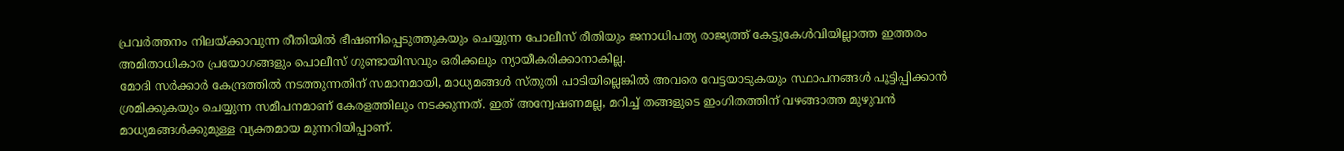പ്രവർത്തനം നിലയ്ക്കാവുന്ന രീതിയിൽ ഭീഷണിപ്പെടുത്തുകയും ചെയ്യുന്ന പോലീസ് രീതിയും ജനാധിപത്യ രാജ്യത്ത് കേട്ടുകേൾവിയില്ലാത്ത ഇത്തരം അമിതാധികാര പ്രയോഗങ്ങളും പൊലീസ് ഗുണ്ടായിസവും ഒരിക്കലും ന്യായീകരിക്കാനാകില്ല.
മോദി സർക്കാർ കേന്ദ്രത്തിൽ നടത്തുന്നതിന് സമാനമായി, മാധ്യമങ്ങൾ സ്തുതി പാടിയില്ലെങ്കിൽ അവരെ വേട്ടയാടുകയും സ്ഥാപനങ്ങൾ പൂട്ടിപ്പിക്കാൻ ശ്രമിക്കുകയും ചെയ്യുന്ന സമീപനമാണ് കേരളത്തിലും നടക്കുന്നത്. ഇത് അന്വേഷണമല്ല, മറിച്ച് തങ്ങളുടെ ഇംഗിതത്തിന് വഴങ്ങാത്ത മുഴുവൻ മാധ്യമങ്ങൾക്കുമുള്ള വ്യക്തമായ മുന്നറിയിപ്പാണ്.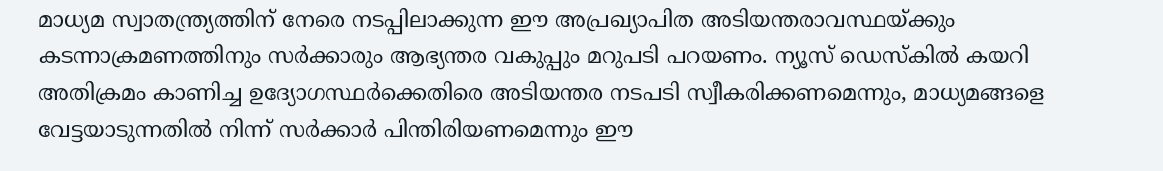മാധ്യമ സ്വാതന്ത്ര്യത്തിന് നേരെ നടപ്പിലാക്കുന്ന ഈ അപ്രഖ്യാപിത അടിയന്തരാവസ്ഥയ്ക്കും കടന്നാക്രമണത്തിനും സർക്കാരും ആഭ്യന്തര വകുപ്പും മറുപടി പറയണം. ന്യൂസ് ഡെസ്കിൽ കയറി അതിക്രമം കാണിച്ച ഉദ്യോഗസ്ഥർക്കെതിരെ അടിയന്തര നടപടി സ്വീകരിക്കണമെന്നും, മാധ്യമങ്ങളെ വേട്ടയാടുന്നതിൽ നിന്ന് സർക്കാർ പിന്തിരിയണമെന്നും ഈ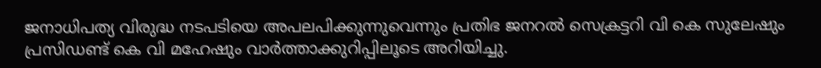ജനാധിപത്യ വിരുദ്ധ നടപടിയെ അപലപിക്കുന്നുവെന്നും പ്രതിഭ ജനറൽ സെക്രട്ടറി വി കെ സുലേഷും പ്രസിഡണ്ട് കെ വി മഹേഷും വാർത്താക്കുറിപ്പിലൂടെ അറിയിച്ചു.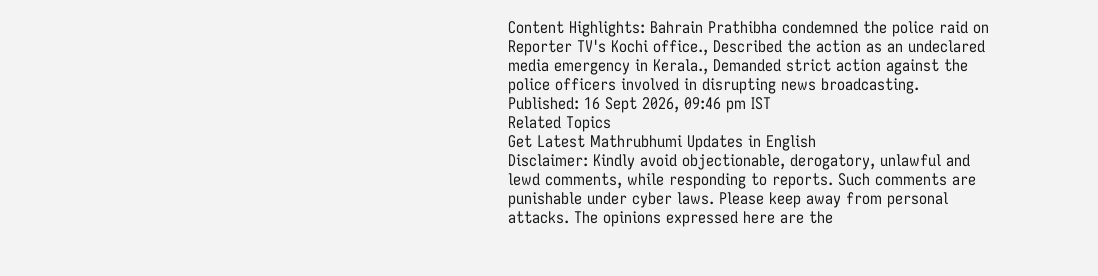Content Highlights: Bahrain Prathibha condemned the police raid on Reporter TV's Kochi office., Described the action as an undeclared media emergency in Kerala., Demanded strict action against the police officers involved in disrupting news broadcasting.
Published: 16 Sept 2026, 09:46 pm IST
Related Topics
Get Latest Mathrubhumi Updates in English
Disclaimer: Kindly avoid objectionable, derogatory, unlawful and lewd comments, while responding to reports. Such comments are punishable under cyber laws. Please keep away from personal attacks. The opinions expressed here are the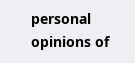personal opinions of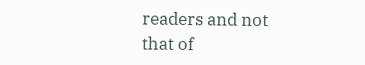readers and not that of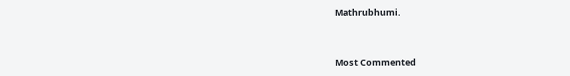Mathrubhumi.



Most Commented